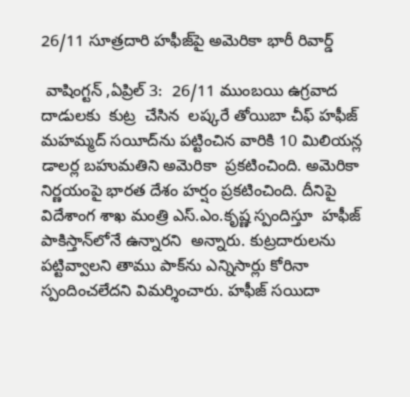26/11 సూత్రదారి హఫీజ్‌పై అమెరికా భారీ రివార్డ్

 వాషింగ్టన్ ,ఏప్రిల్ 3:  26/11 ముంబయి ఉగ్రవాద దాడులకు  కుట్ర  చేసిన  లష్కరే తోయిబా చీఫ్ హఫీజ్ మహమ్మద్ సయీద్‌ను పట్టించిన వారికి 10 మిలియన్ల డాలర్ల బహుమతిని అమెరికా  ప్రకటించింది. అమెరికా నిర్ణయంపై భారత దేశం హర్షం ప్రకటించింది. దీనిపై  విదేశాంగ శాఖ మంత్రి ఎస్.ఎం.కృష్ణ స్పందిస్తూ  హఫీజ్ పాకిస్తాన్‌లోనే ఉన్నారని  అన్నారు. కుట్రదారులను పట్టివ్వాలని తాము పాక్‌ను ఎన్నిసార్లు కోరినా స్పందించలేదని విమర్శించారు. హఫీజ్ సయిదా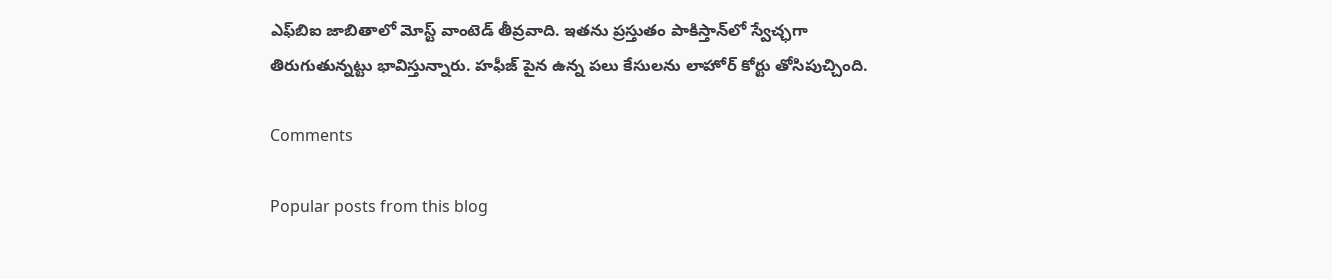ఎఫ్‌బిఐ జాబితాలో మోస్ట్ వాంటెడ్ తీవ్రవాది. ఇతను ప్రస్తుతం పాకిస్తాన్‌లో స్వేచ్ఛగా తిరుగుతున్నట్టు భావిస్తున్నారు. హఫీజ్ పైన ఉన్న పలు కేసులను లాహోర్ కోర్టు తోసిపుచ్చింది.

Comments

Popular posts from this blog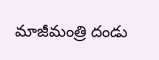మాజీమంత్రి దండు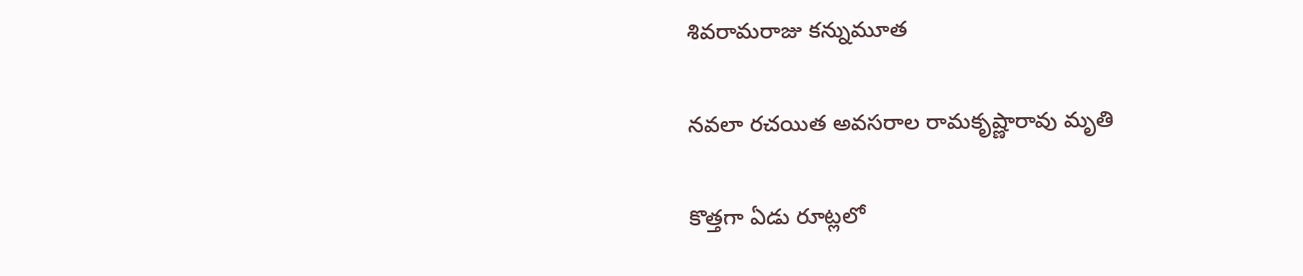శివరామరాజు కన్నుమూత

నవలా రచయిత అవసరాల రామకృష్ణారావు మృతి

కొత్తగా ఏడు రూట్లలో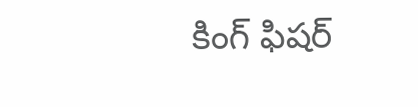కింగ్ ఫిషర్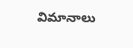విమానాలు